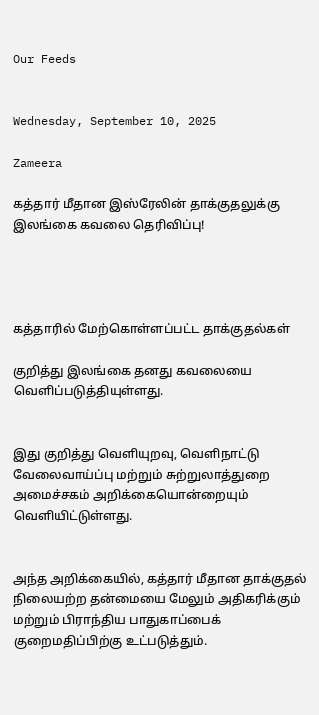Our Feeds


Wednesday, September 10, 2025

Zameera

கத்தார் மீதான இஸ்ரேலின் தாக்குதலுக்கு இலங்கை கவலை தெரிவிப்பு!




கத்தாரில் மேற்கொள்ளப்பட்ட தாக்குதல்கள்

குறித்து இலங்கை தனது கவலையை வெளிப்படுத்தியுள்ளது.


இது குறித்து வெளியுறவு, வெளிநாட்டு வேலைவாய்ப்பு மற்றும் சுற்றுலாத்துறை அமைச்சகம் அறிக்கையொன்றையும் வெளியிட்டுள்ளது.


அந்த அறிக்கையில், கத்தார் மீதான தாக்குதல் நிலையற்ற தன்மையை மேலும் அதிகரிக்கும் மற்றும் பிராந்திய பாதுகாப்பைக் குறைமதிப்பிற்கு உட்படுத்தும்.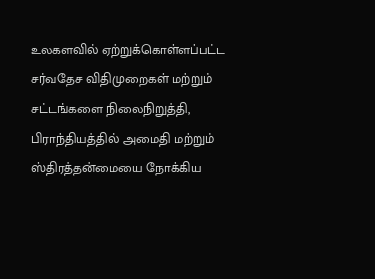உலகளவில் ஏற்றுக்கொள்ளப்பட்ட சர்வதேச விதிமுறைகள் மற்றும் சட்டங்களை நிலைநிறுத்தி, பிராந்தியத்தில் அமைதி மற்றும் ஸ்திரத்தன்மையை நோக்கிய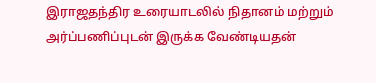இராஜதந்திர உரையாடலில் நிதானம் மற்றும் அர்ப்பணிப்புடன் இருக்க வேண்டியதன்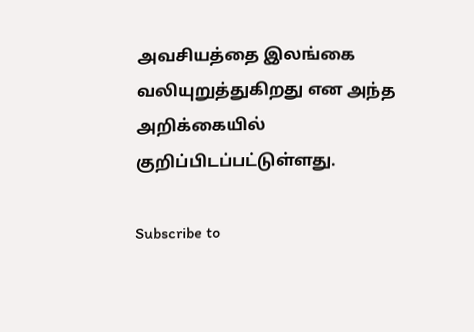அவசியத்தை இலங்கை வலியுறுத்துகிறது என அந்த அறிக்கையில் குறிப்பிடப்பட்டுள்ளது.

Subscribe to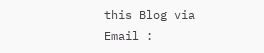this Blog via Email :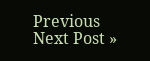Previous
Next Post »